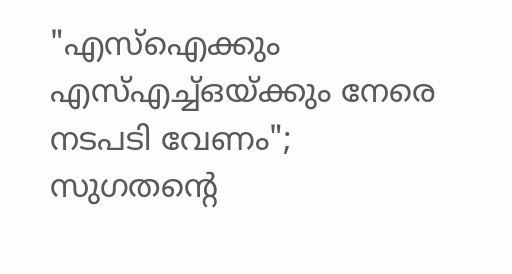"എസ്ഐക്കും എസ്എച്ച്ഒയ്ക്കും നേരെ നടപടി വേണം"; സുഗതൻ്റെ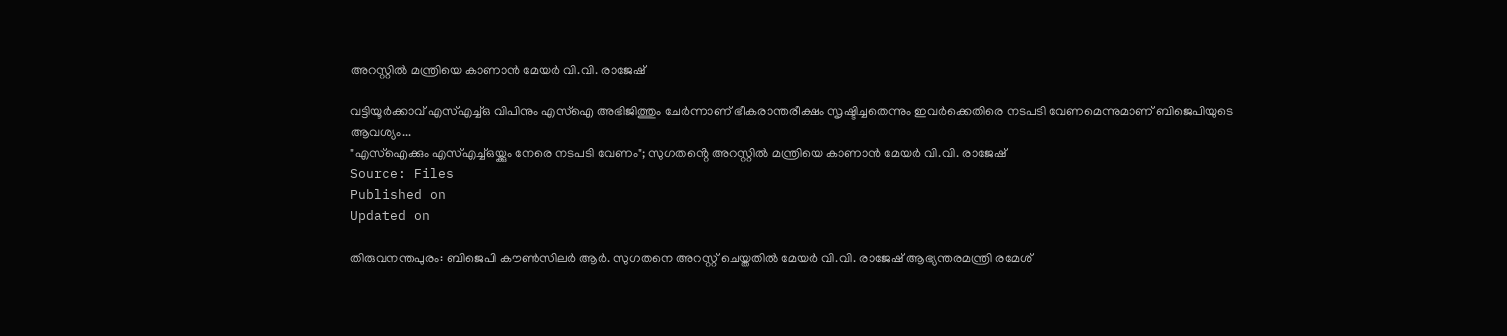അറസ്റ്റിൽ മന്ത്രിയെ കാണാൻ മേയർ വി.വി. രാജേഷ്

വട്ടിയൂർക്കാവ് എസ്എച്ച്ഒ വിപിനും എസ്ഐ അഭിജിത്തും ചേർന്നാണ് ഭീകരാന്തരീക്ഷം സൃഷ്ടിച്ചതെന്നും ഇവർക്കെതിരെ നടപടി വേണമെന്നുമാണ് ബിജെപിയുടെ ആവശ്യം...
"എസ്ഐക്കും എസ്എച്ച്ഒയ്ക്കും നേരെ നടപടി വേണം"; സുഗതൻ്റെ അറസ്റ്റിൽ മന്ത്രിയെ കാണാൻ മേയർ വി.വി. രാജേഷ്
Source: Files
Published on
Updated on

തിരുവനന്തപുരം: ബിജെപി കൗൺസിലർ ആർ. സുഗതനെ അറസ്റ്റ് ചെയ്തതിൽ മേയർ വി.വി. രാജേഷ് ആഭ്യന്തരമന്ത്രി രമേശ്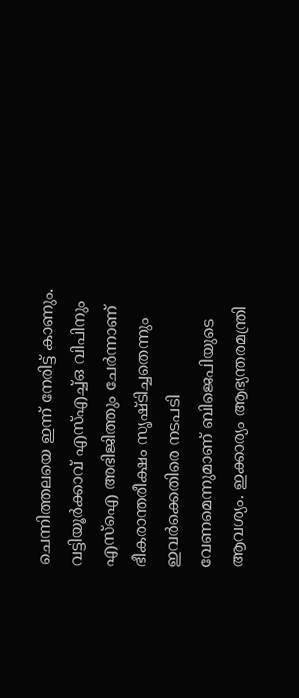ചെന്നിത്തലയെ ഇന്ന് നേരിട്ട് കാണും. വട്ടിയൂർക്കാവ് എസ്എച്ച്ഒ വിപിനും എസ്ഐ അഭിജിത്തും ചേർന്നാണ് ഭീകരാന്തരീക്ഷം സൃഷ്ടിച്ചതെന്നും ഇവർക്കെതിരെ നടപടി വേണമെന്നുമാണ് ബിജെപിയുടെ ആവശ്യം. ഇക്കാര്യം ആഭ്യന്തരമന്ത്രി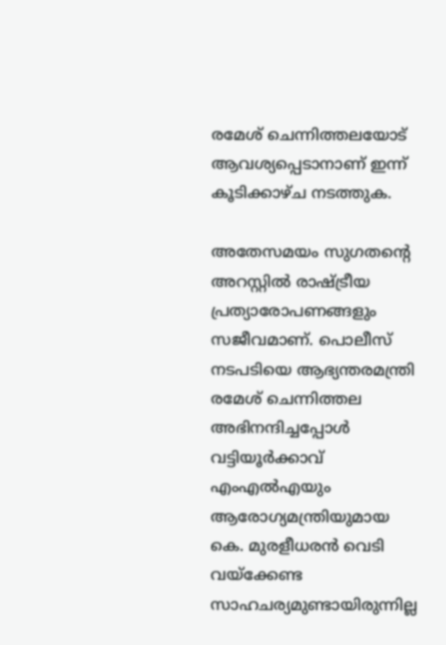രമേശ്‌ ചെന്നിത്തലയോട് ആവശ്യപ്പെടാനാണ് ഇന്ന് കൂടിക്കാഴ്ച നടത്തുക.

അതേസമയം സുഗതന്റെ അറസ്റ്റിൽ രാഷ്ട്രീയ പ്രത്യാരോപണങ്ങളും സജീവമാണ്. പൊലീസ് നടപടിയെ ആഭ്യന്തരമന്ത്രി രമേശ് ചെന്നിത്തല അഭിനന്ദിച്ചപ്പോൾ വട്ടിയൂർക്കാവ് എംഎൽഎയും ആരോഗ്യമന്ത്രിയുമായ കെ. മുരളീധരൻ വെടി വയ്ക്കേണ്ട സാഹചര്യമുണ്ടായിരുന്നില്ല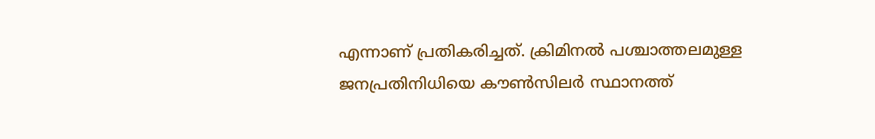എന്നാണ് പ്രതികരിച്ചത്. ക്രിമിനൽ പശ്ചാത്തലമുള്ള ജനപ്രതിനിധിയെ കൗൺസിലർ സ്ഥാനത്ത്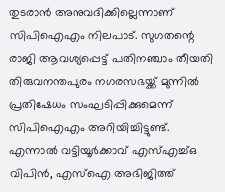തുടരാൻ അനുവദിക്കില്ലെന്നാണ് സിപിഐഎം നിലപാട്. സുഗതന്റെ രാജി ആവശ്യപ്പെട്ട് പതിനഞ്ചാം തീയതി തിരുവനന്തപുരം നഗരസഭയ്ക്ക് മുന്നിൽ പ്രതിഷേധം സംഘടിപ്പിക്കുമെന്ന് സിപിഐഎം അറിയിച്ചിട്ടുണ്ട്. എന്നാൽ വട്ടിയൂർക്കാവ് എസ്എച്ച്ഒ വിപിൻ, എസ്ഐ അഭിജിത്ത്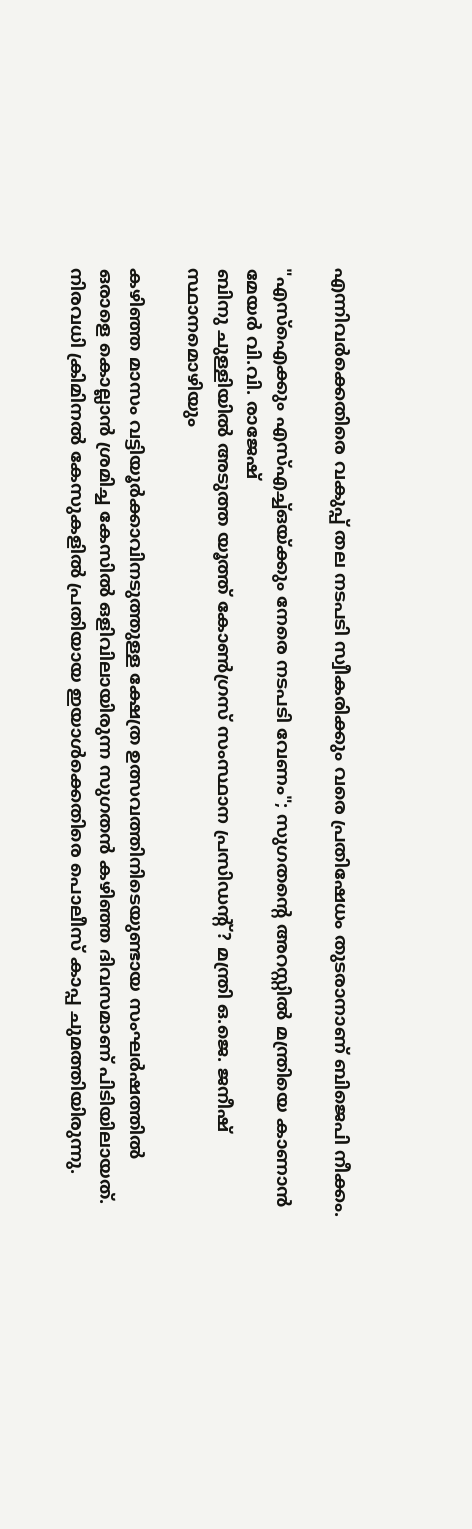എന്നിവർക്കെതിരെ വകുപ്പ് തല നടപടി സ്വീകരിക്കും വരെ പ്രതിഷേധം തുടരാനാണ് ബിജെപി നീക്കം.

"എസ്ഐക്കും എസ്എച്ച്ഒയ്ക്കും നേരെ നടപടി വേണം"; സുഗതൻ്റെ അറസ്റ്റിൽ മന്ത്രിയെ കാണാൻ മേയർ വി.വി. രാജേഷ്
ബിനു ചുള്ളിയില്‍ അടുത്ത യൂത്ത് കോണ്‍ഗ്രസ് സംസ്ഥാന പ്രസിഡൻ്റ്? മന്ത്രി ഒ.ജെ. ജനീഷ് സ്ഥാനമൊഴിയും

കഴിഞ്ഞ മാസം വട്ടിയൂർക്കാവിനടുത്തുള്ള ക്ഷേത്ര ഉത്സവത്തിനിടെയുണ്ടായ സംഘർഷത്തിൽ ഒരാളെ കൊല്ലാൻ ശ്രമിച്ച കേസിൽ ഒളിവിലായിരുന്ന സുഗതൻ കഴിഞ്ഞ ദിവസമാണ് പിടിയിലായത്. നിരവധി ക്രിമിനൽ കേസുകളിൽ പ്രതിയായ ഇയാൾക്കെതിരെ പൊലീസ് കാപ്പ ചുമത്തിയിരുന്നു.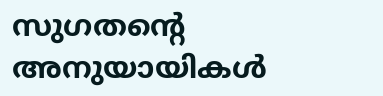സുഗതൻ്റെ അനുയായികൾ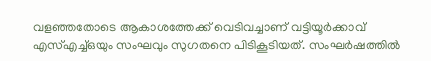വളഞ്ഞതോടെ ആകാശത്തേക്ക് വെടിവച്ചാണ് വട്ടിയൂർക്കാവ് എസ്എച്ച്ഒയും സംഘവും സുഗതനെ പിടികൂടിയത്. സംഘർഷത്തിൽ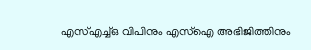എസ്എച്ച്ഒ വിപിനും എസ്ഐ അഭിജിത്തിനും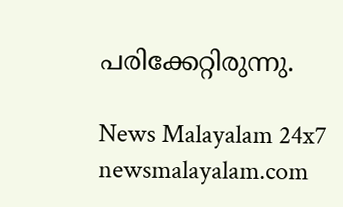പരിക്കേറ്റിരുന്നു.

News Malayalam 24x7
newsmalayalam.com